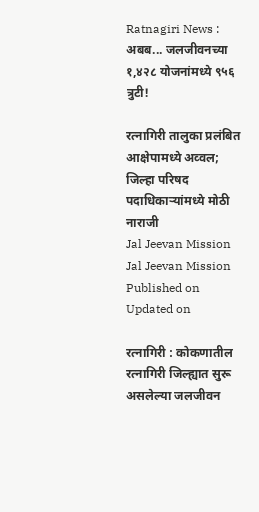Ratnagiri News : अबब... जलजीवनच्‍या १,४२८ योजनांमध्ये ९५६ त्रुटी!

रत्‍नागिरी तालुका प्रलंबित आक्षेपामध्ये अव्वल; जिल्‍हा परिषद पदाधिकाऱ्यांमध्ये मोठी नाराजी
Jal Jeevan Mission
Jal Jeevan Mission
Published on
Updated on

रत्‍नागिरी : कोकणातील रत्‍नागिरी जिल्‍ह्यात सुरू असलेल्‍या जलजीवन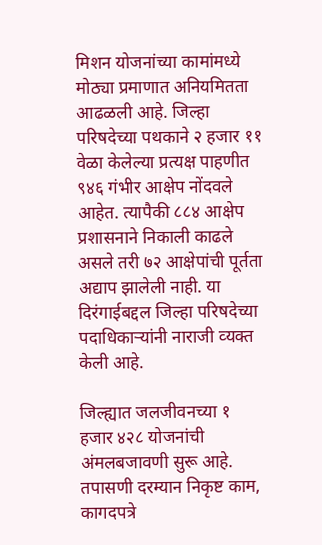मिशन योजनांच्‍या कामांमध्ये मोठ्या प्रमाणात अनियमितता आढळली आहे. जिल्‍हा परिषदेच्‍या पथकाने २ हजार ११ वेळा केलेल्‍या प्रत्‍यक्ष पाहणीत ९४६ गंभीर आक्षेप नोंदवले आहेत. त्‍यापैकी ८८४ आक्षेप प्रशासनाने निकाली काढले असले तरी ७२ आक्षेपांची पूर्तता अद्याप झालेली नाही. या दिरंगाईबद्दल जिल्‍हा परिषदेच्‍या पदाधिकाऱ्यांनी नाराजी व्‍यक्‍त केली आहे.

जिल्‍ह्यात जलजीवनच्‍या १ हजार ४२८ योजनांची अंमलबजावणी सुरू आहे. तपासणी दरम्‍यान निकृष्ट काम, कागदपत्रे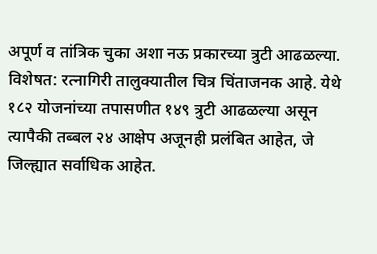अपूर्ण व तांत्रिक चुका अशा नऊ प्रकारच्‍या त्रुटी आढळल्‍या. विशेषत: रत्‍नागिरी तालुक्‍यातील चित्र चिंताजनक आहे. येथे १८२ योजनांच्‍या तपासणीत १४९ त्रुटी आढळल्‍या असून त्‍यापैकी तब्‍बल २४ आक्षेप अजूनही प्रलंबित आहेत, जे जिल्‍ह्यात सर्वाधिक आहेत.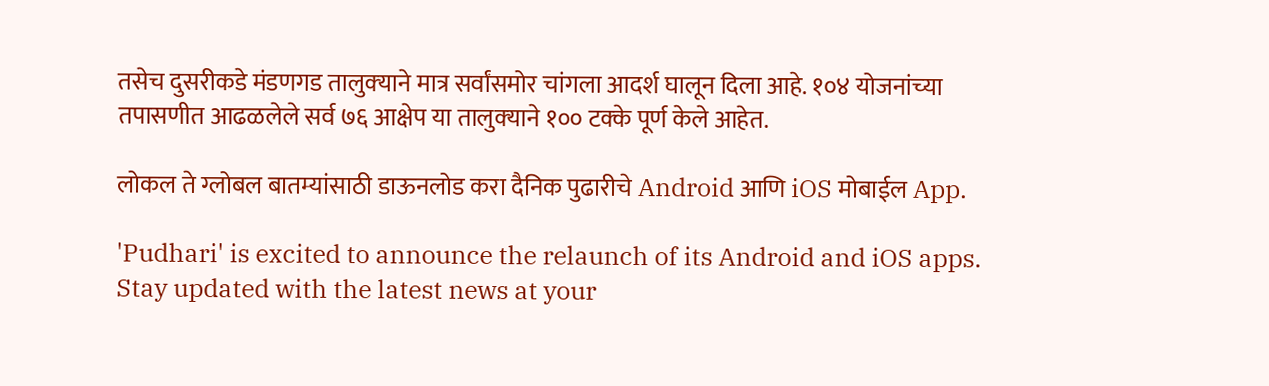तसेच दुसरीकडे मंडणगड तालुक्‍याने मात्र सर्वांसमोर चांगला आदर्श घालून दिला आहे. १०४ योजनांच्‍या तपासणीत आढळलेले सर्व ७६ आक्षेप या तालुक्‍याने १०० टक्‍के पूर्ण केले आहेत.

लोकल ते ग्लोबल बातम्यांसाठी डाऊनलोड करा दैनिक पुढारीचे Android आणि iOS मोबाईल App.

'Pudhari' is excited to announce the relaunch of its Android and iOS apps. Stay updated with the latest news at your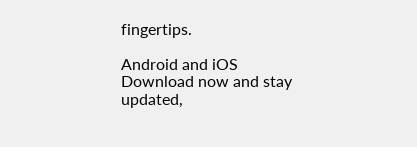fingertips.

Android and iOS Download now and stay updated,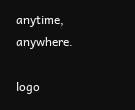anytime, anywhere.

logo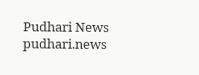Pudhari News
pudhari.news